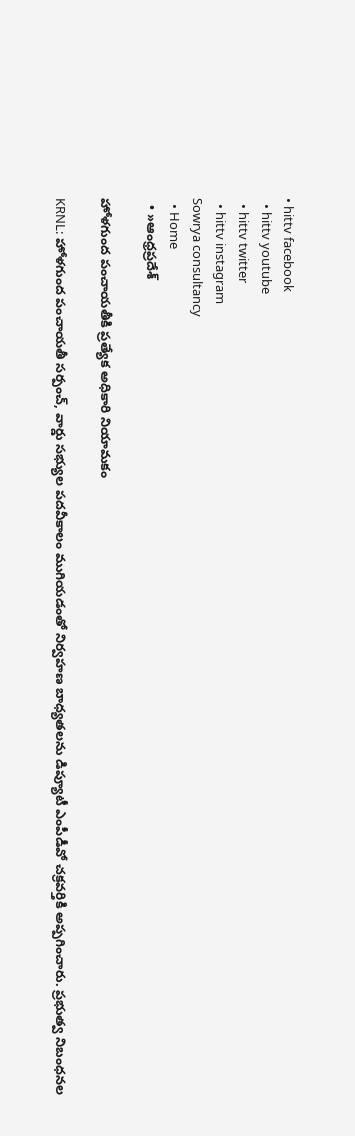• hittv facebook
  • hittv youtube
  • hittv twitter
  • hittv instagram
Sowrya consultancy
  • Home
  • »ఆంధ్రప్రదేశ్

హోళగుంద పంచాయతీకి ప్రత్యేక అధికారి నియామకం

KRNL: హోళగుంద పంచాయతీ సర్పంచ్, వార్డు సభ్యుల పదవీకాలం ముగియడంతో నిర్వహణ బాధ్యతలను డిప్యూటీ ఎంపీడీవో చక్రవర్తికి అప్పగించారు. ప్రభుత్వ నిబంధనల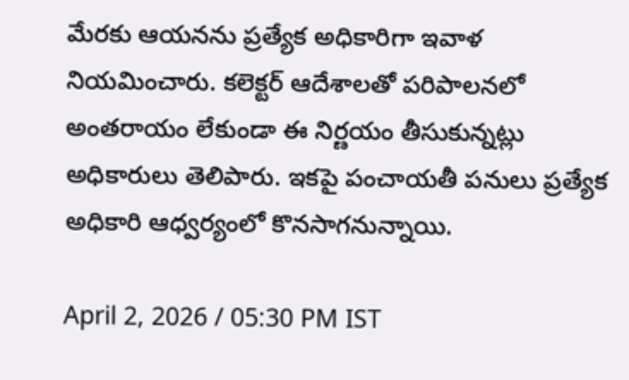మేరకు ఆయనను ప్రత్యేక అధికారిగా ఇవాళ నియమించారు. కలెక్టర్ ఆదేశాలతో పరిపాలనలో అంతరాయం లేకుండా ఈ నిర్ణయం తీసుకున్నట్లు అధికారులు తెలిపారు. ఇకపై పంచాయతీ పనులు ప్రత్యేక అధికారి ఆధ్వర్యంలో కొనసాగనున్నాయి.

April 2, 2026 / 05:30 PM IST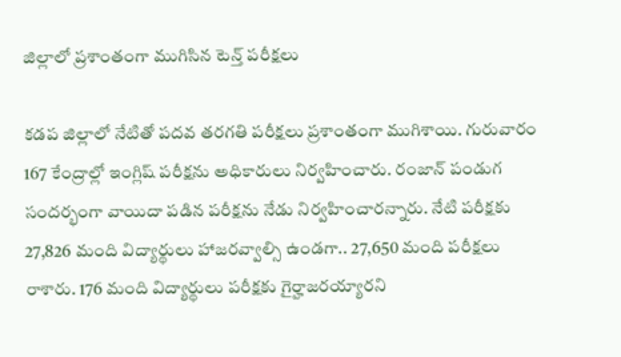జిల్లాలో ప్రశాంతంగా ముగిసిన టెన్త్ పరీక్షలు

కడప జిల్లాలో నేటితో పదవ తరగతి పరీక్షలు ప్రశాంతంగా ముగిశాయి. గురువారం 167 కేంద్రాల్లో ఇంగ్లిష్ పరీక్షను అధికారులు నిర్వహించారు. రంజాన్ పండుగ సందర్భంగా వాయిదా పడిన పరీక్షను నేడు నిర్వహించారన్నారు. నేటి పరీక్షకు 27,826 మంది విద్యార్థులు హాజరవ్వాల్సి ఉండగా.. 27,650 మంది పరీక్షలు రాశారు. 176 మంది విద్యార్థులు పరీక్షకు గైర్హాజరయ్యారని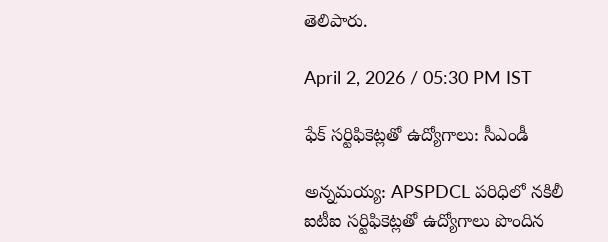తెలిపారు.

April 2, 2026 / 05:30 PM IST

ఫేక్ సర్టిఫికెట్లతో ఉద్యోగాలు: సీఎండీ

అన్నమయ్య: APSPDCL పరిధిలో నకిలీ ఐటీఐ సర్టిఫికెట్లతో ఉద్యోగాలు పొందిన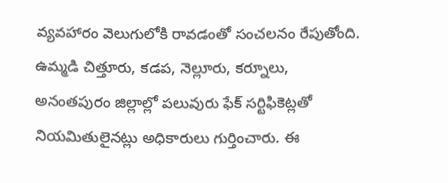వ్యవహారం వెలుగులోకి రావడంతో సంచలనం రేపుతోంది. ఉమ్మడి చిత్తూరు, కడప, నెల్లూరు, కర్నూలు, అనంతపురం జిల్లాల్లో పలువురు ఫేక్ సర్టిఫికెట్లతో నియమితులైనట్లు అధికారులు గుర్తించారు. ఈ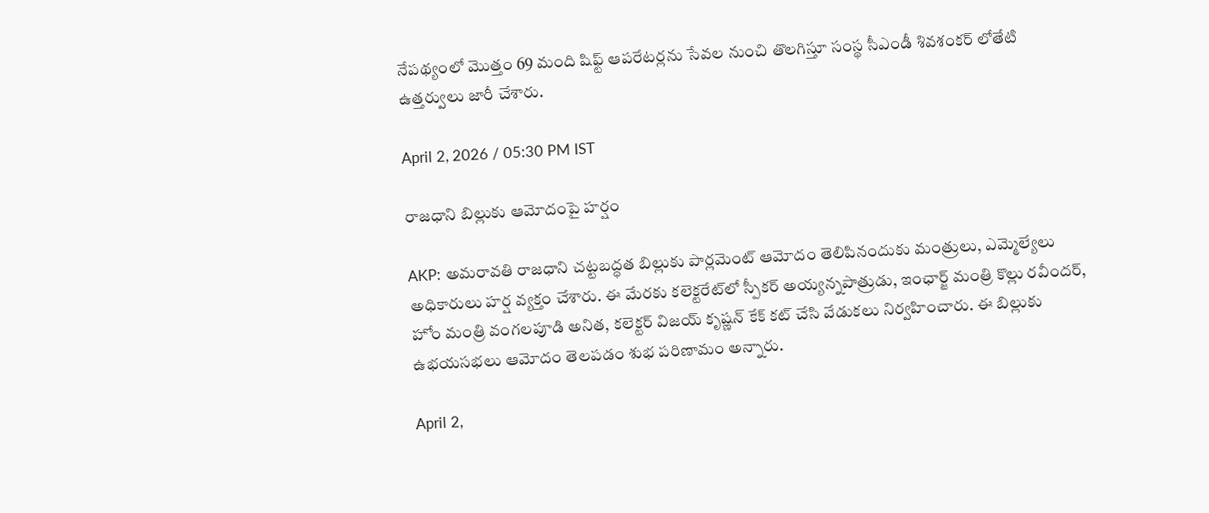నేపథ్యంలో మొత్తం 69 మంది షిఫ్ట్ ఆపరేటర్లను సేవల నుంచి తొలగిస్తూ సంస్థ సీఎండీ శివశంకర్ లోతేటి ఉత్తర్వులు జారీ చేశారు.

April 2, 2026 / 05:30 PM IST

రాజధాని బిల్లుకు ఆమోదంపై హర్షం

AKP: అమరావతి రాజధాని చట్టబద్ధత బిల్లుకు పార్లమెంట్ ఆమోదం తెలిపినందుకు మంత్రులు, ఎమ్మెల్యేలు అధికారులు హర్ష వ్యక్తం చేశారు. ఈ మేరకు కలెక్టరేట్‌లో స్పీకర్ అయ్యన్నపాత్రుడు, ఇంఛార్జ్ మంత్రి కొల్లు రవీందర్, హోం మంత్రి వంగలపూడి అనిత, కలెక్టర్ విజయ్ కృష్ణన్ కేక్ కట్ చేసి వేడుకలు నిర్వహించారు. ఈ బిల్లుకు ఉభయసభలు ఆమోదం తెలపడం శుభ పరిణామం అన్నారు.

April 2,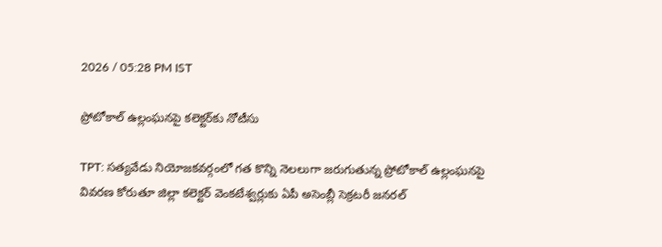2026 / 05:28 PM IST

ప్రోటోకాల్ ఉల్లంఘనపై కలెక్టర్‌కు నోటీసు

TPT: సత్యవేడు నియోజకవర్గంలో గత కొన్ని నెలలుగా జరుగుతున్న ప్రోటోకాల్ ఉల్లంఘనపై వివరణ కోరుతూ జిల్లా కలెక్టర్ వెంకటేశ్వర్లుకు ఏపీ అసెంబ్లీ సెక్రటరీ జనరల్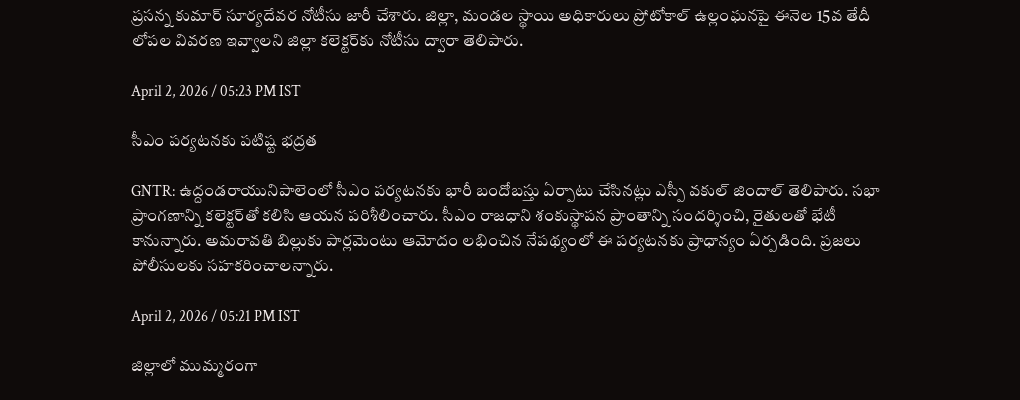ప్రసన్న కుమార్ సూర్యదేవర నోటీసు జారీ చేశారు. జిల్లా, మండల స్థాయి అధికారులు ప్రోటోకాల్ ఉల్లంఘనపై ఈనెల 15వ తేదీ లోపల వివరణ ఇవ్వాలని జిల్లా కలెక్టర్‌కు నోటీసు ద్వారా తెలిపారు.

April 2, 2026 / 05:23 PM IST

సీఎం పర్యటనకు పటిష్ట భద్రత

GNTR: ఉద్దండరాయునిపాలెంలో సీఎం పర్యటనకు భారీ బందోబస్తు ఏర్పాటు చేసినట్లు ఎస్పీ వకుల్ జిందాల్ తెలిపారు. సభా ప్రాంగణాన్ని కలెక్టర్‌తో కలిసి ఆయన పరిశీలించారు. సీఎం రాజధాని శంకుస్థాపన ప్రాంతాన్ని సందర్శించి, రైతులతో భేటీ కానున్నారు. అమరావతి బిల్లుకు పార్లమెంటు ఆమోదం లభించిన నేపథ్యంలో ఈ పర్యటనకు ప్రాధాన్యం ఏర్పడింది. ప్రజలు పోలీసులకు సహకరించాలన్నారు.

April 2, 2026 / 05:21 PM IST

జిల్లాలో ముమ్మరంగా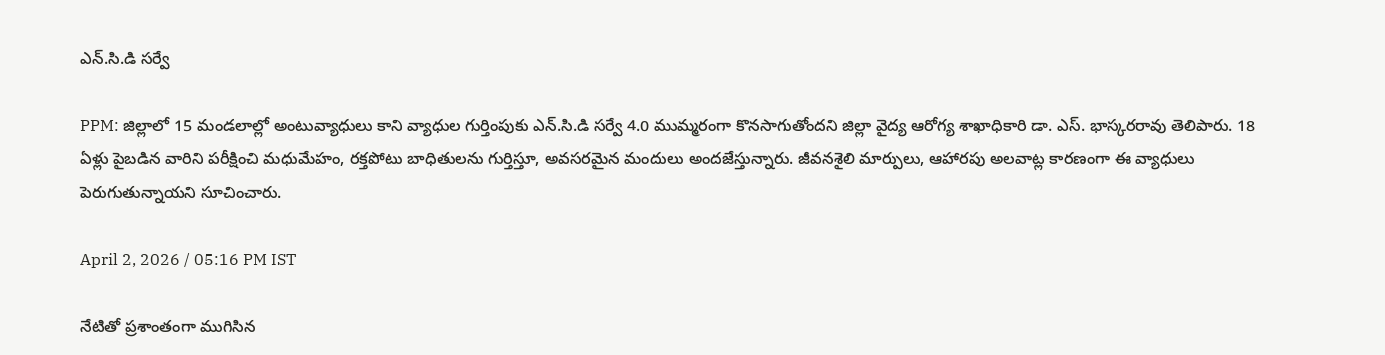ఎన్.సి.డి సర్వే

PPM: జిల్లాలో 15 మండలాల్లో అంటువ్యాధులు కాని వ్యాధుల గుర్తింపుకు ఎన్.సి.డి సర్వే 4.0 ముమ్మరంగా కొనసాగుతోందని జిల్లా వైద్య ఆరోగ్య శాఖాధికారి డా. ఎస్. భాస్కరరావు తెలిపారు. 18 ఏళ్లు పైబడిన వారిని పరీక్షించి మధుమేహం, రక్తపోటు బాధితులను గుర్తిస్తూ, అవసరమైన మందులు అందజేస్తున్నారు. జీవనశైలి మార్పులు, ఆహారపు అలవాట్ల కారణంగా ఈ వ్యాధులు పెరుగుతున్నాయని సూచించారు.

April 2, 2026 / 05:16 PM IST

నేటితో ప్రశాంతంగా ముగిసిన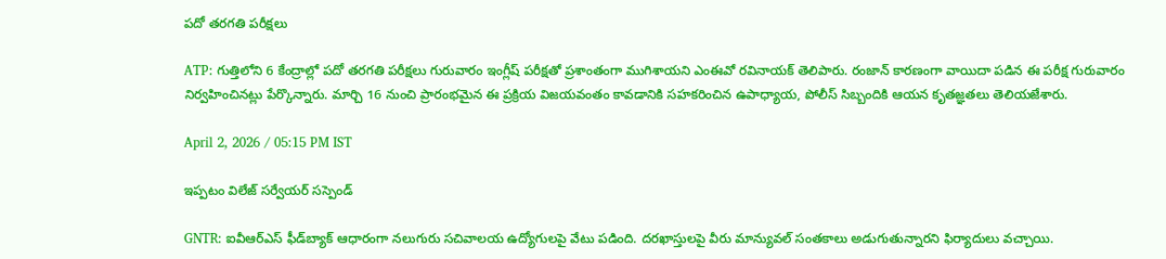పదో తరగతి పరీక్షలు

ATP: గుత్తిలోని 6 కేంద్రాల్లో పదో తరగతి పరీక్షలు గురువారం ఇంగ్లీష్ పరీక్షతో ప్రశాంతంగా ముగిశాయని ఎంఈవో రవినాయక్ తెలిపారు. రంజాన్ కారణంగా వాయిదా పడిన ఈ పరీక్ష గురువారం నిర్వహించినట్లు పేర్కొన్నారు. మార్చి 16 నుంచి ప్రారంభమైన ఈ ప్రక్రియ విజయవంతం కావడానికి సహకరించిన ఉపాధ్యాయ, పోలీస్ సిబ్బందికి ఆయన కృతజ్ఞతలు తెలియజేశారు.

April 2, 2026 / 05:15 PM IST

ఇప్పటం విలేజ్ సర్వేయర్ సస్పెండ్

GNTR: ఐవీఆర్ఎస్ ఫీడ్‌బ్యాక్ ఆధారంగా నలుగురు సచివాలయ ఉద్యోగులపై వేటు పడింది. దరఖాస్తులపై వీరు మాన్యువల్ సంతకాలు అడుగుతున్నారని ఫిర్యాదులు వచ్చాయి.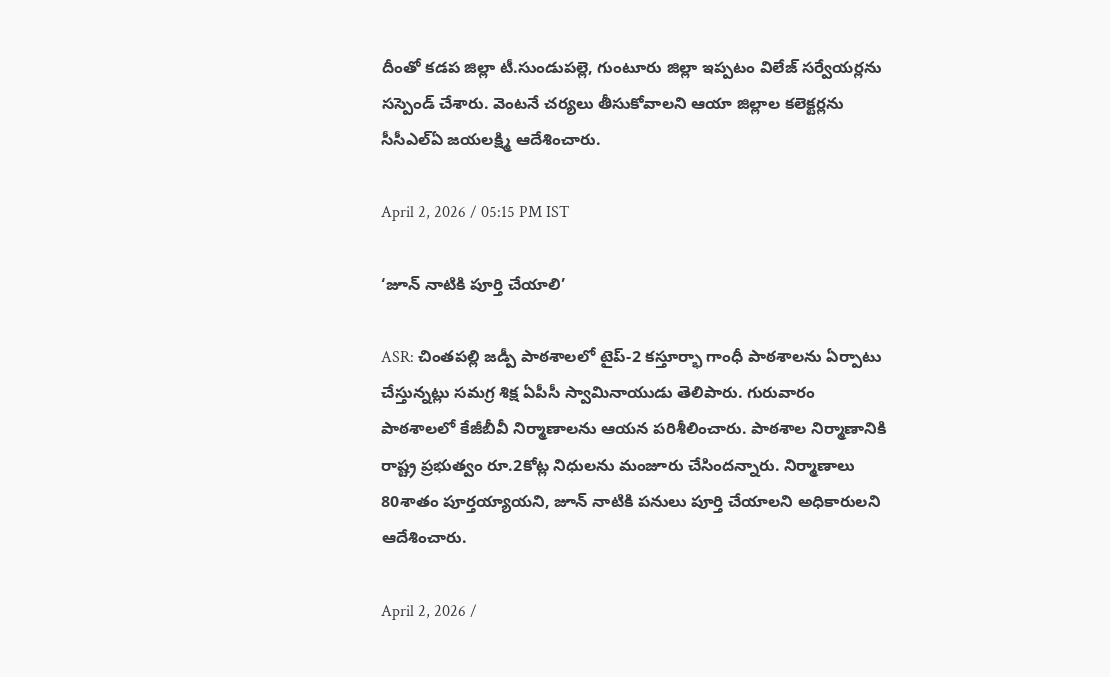దీంతో కడప జిల్లా టీ.సుండుపల్లె, గుంటూరు జిల్లా ఇప్పటం విలేజ్ సర్వేయర్లను సస్పెండ్ చేశారు. వెంటనే చర్యలు తీసుకోవాలని ఆయా జిల్లాల కలెక్టర్లను సీసీఎల్ఏ జయలక్ష్మి ఆదేశించారు.

April 2, 2026 / 05:15 PM IST

‘జూన్ నాటికి పూర్తి చేయాలి’

ASR: చింతపల్లి జడ్పీ పాఠశాలలో టైప్-2 కస్తూర్భా గాంధీ పాఠశాలను ఏర్పాటు చేస్తున్నట్లు సమగ్ర శిక్ష ఏపీసీ స్వామినాయుడు తెలిపారు. గురువారం పాఠశాలలో కేజీబీవీ నిర్మాణాలను ఆయన పరిశీలించారు. పాఠశాల నిర్మాణానికి రాష్ట్ర ప్రభుత్వం రూ.2కోట్ల నిధులను మంజూరు చేసిందన్నారు. నిర్మాణాలు 80శాతం పూర్తయ్యాయని, జూన్ నాటికి పనులు పూర్తి చేయాలని అధికారులని ఆదేశించారు.

April 2, 2026 /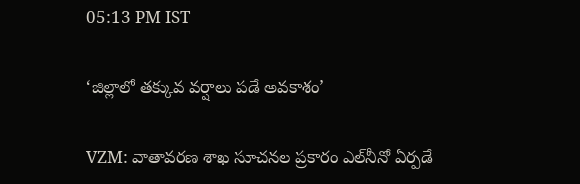05:13 PM IST

‘జిల్లాలో తక్కువ వర్షాలు పడే అవకాశం’

VZM: వాతావరణ శాఖ సూచనల ప్రకారం ఎల్‌నీనో ఏర్పడే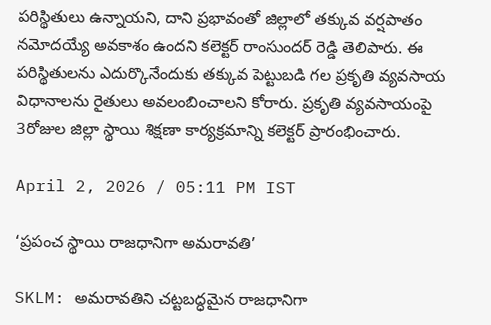పరిస్థితులు ఉన్నాయని, దాని ప్రభావంతో జిల్లాలో తక్కువ వర్షపాతం నమోదయ్యే అవకాశం ఉందని కలెక్టర్ రాంసుందర్ రెడ్డి తెలిపారు. ఈ పరిస్థితులను ఎదుర్కొనేందుకు తక్కువ పెట్టుబడి గల ప్రకృతి వ్యవసాయ విధానాలను రైతులు అవలంబించాలని కోరారు. ప్రకృతి వ్యవసాయంపై 3రోజుల జిల్లా స్థాయి శిక్షణా కార్యక్రమాన్ని కలెక్టర్ ప్రారంభించారు.

April 2, 2026 / 05:11 PM IST

‘ప్రపంచ స్థాయి రాజధానిగా అమరావతి’

SKLM: అమరావతిని చట్టబద్ధమైన రాజధానిగా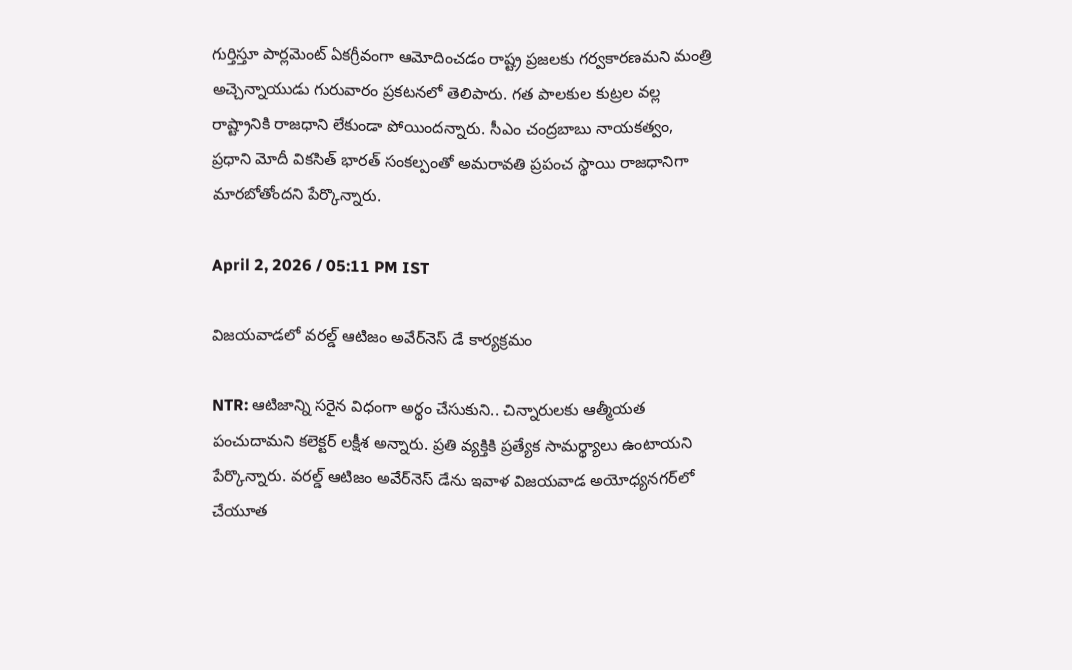గుర్తిస్తూ పార్లమెంట్ ఏకగ్రీవంగా ఆమోదించడం రాష్ట్ర ప్రజలకు గర్వకారణమని మంత్రి అచ్చెన్నాయుడు గురువారం ప్రకటనలో తెలిపారు. గత పాలకుల కుట్రల వల్ల రాష్ట్రానికి రాజధాని లేకుండా పోయిందన్నారు. సీఎం చంద్రబాబు నాయకత్వం, ప్రధాని మోదీ వికసిత్ భారత్ సంకల్పంతో అమరావతి ప్రపంచ స్థాయి రాజధానిగా మారబోతోందని పేర్కొన్నారు.

April 2, 2026 / 05:11 PM IST

విజయవాడలో వ‌ర‌ల్డ్ ఆటిజం అవేర్‌నెస్ డే కార్య‌క్ర‌మం

NTR: ఆటిజాన్ని సరైన విధంగా అర్థం చేసుకుని.. చిన్నారులకు ఆత్మీయత పంచుదామని కలెక్టర్ లక్షీశ అన్నారు. ప్రతి వ్యక్తికి ప్రత్యేక సామర్థ్యాలు ఉంటాయని పేర్కొన్నారు. వరల్డ్ ఆటిజం అవేర్‌నెస్ డేను ఇవాళ విజయవాడ అయోధ్యనగర్‌లో చేయూత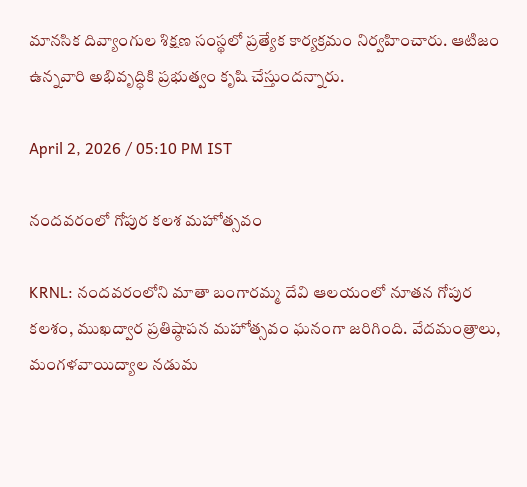మానసిక దివ్యాంగుల శిక్షణ సంస్థలో ప్రత్యేక కార్యక్రమం నిర్వహించారు. ఆటిజం ఉన్నవారి అభివృద్ధికి ప్రభుత్వం కృషి చేస్తుందన్నారు.

April 2, 2026 / 05:10 PM IST

నందవరంలో గోపుర కలశ మహోత్సవం

KRNL: నందవరంలోని మాతా బంగారమ్మ దేవి ఆలయంలో నూతన గోపుర కలశం, ముఖద్వార ప్రతిష్ఠాపన మహోత్సవం ఘనంగా జరిగింది. వేదమంత్రాలు, మంగళవాయిద్యాల నడుమ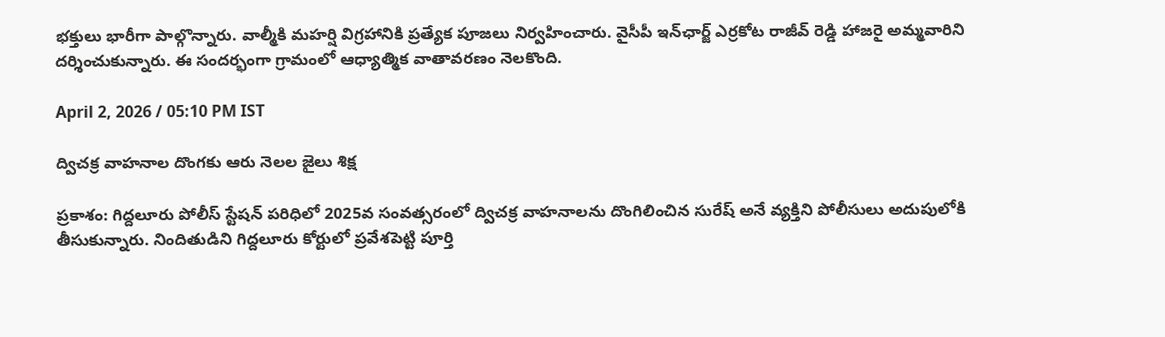భక్తులు భారీగా పాల్గొన్నారు. వాల్మీకి మహర్షి విగ్రహానికి ప్రత్యేక పూజలు నిర్వహించారు. వైసీపీ ఇన్‌ఛార్జ్ ఎర్రకోట రాజీవ్ రెడ్డి హాజరై అమ్మవారిని దర్శించుకున్నారు. ఈ సందర్భంగా గ్రామంలో ఆధ్యాత్మిక వాతావరణం నెలకొంది.

April 2, 2026 / 05:10 PM IST

ద్విచక్ర వాహనాల దొంగకు ఆరు నెలల జైలు శిక్ష

ప్రకాశం: గిద్దలూరు పోలీస్ స్టేషన్ పరిధిలో 2025వ సంవత్సరంలో ద్విచక్ర వాహనాలను దొంగిలించిన సురేష్ అనే వ్యక్తిని పోలీసులు అదుపులోకి తీసుకున్నారు. నిందితుడిని గిద్దలూరు కోర్టులో ప్రవేశపెట్టి పూర్తి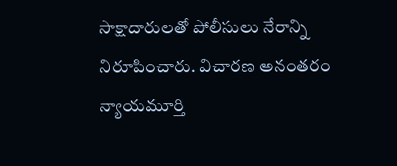సాక్షాదారులతో పోలీసులు నేరాన్ని నిరూపించారు. విచారణ అనంతరం న్యాయమూర్తి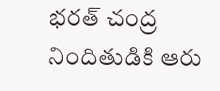భరత్ చంద్ర నిందితుడికి ఆరు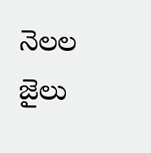నెలల జైలు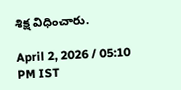శిక్ష విధించారు.

April 2, 2026 / 05:10 PM IST